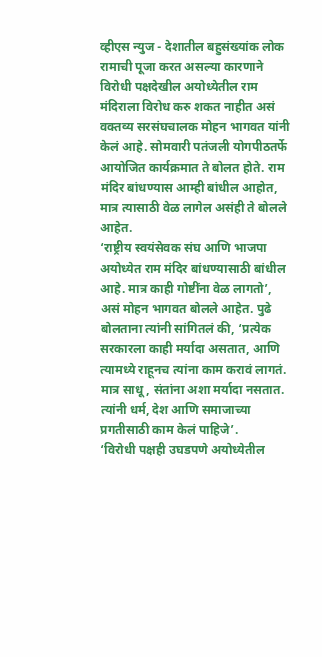व्हीएस न्युज - देशातील बहुसंख्यांक लोक रामाची पूजा करत असल्या कारणाने विरोधी पक्षदेखील अयोध्येतील राम मंदिराला विरोध करु शकत नाहीत असं वक्तव्य सरसंघचालक मोहन भागवत यांनी केलं आहे. सोमवारी पतंजली योगपीठतर्फे आयोजित कार्यक्रमात ते बोलत होते. राम मंदिर बांधण्यास आम्ही बांधील आहोत, मात्र त्यासाठी वेळ लागेल असंही ते बोलले आहेत.
‘राष्ट्रीय स्वयंसेवक संघ आणि भाजपा अयोध्येत राम मंदिर बांधण्यासाठी बांधील आहे. मात्र काही गोष्टींना वेळ लागतो’, असं मोहन भागवत बोलले आहेत. पुढे बोलताना त्यांनी सांगितलं की, ‘प्रत्येक सरकारला काही मर्यादा असतात, आणि त्यामध्ये राहूनच त्यांना काम करावं लागतं. मात्र साधू, संतांना अशा मर्यादा नसतात. त्यांनी धर्म, देश आणि समाजाच्या प्रगतीसाठी काम केलं पाहिजे’.
‘विरोधी पक्षही उघडपणे अयोध्येतील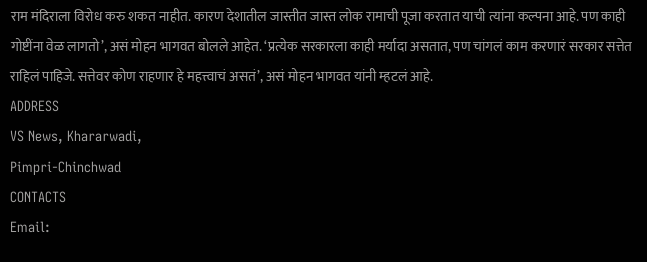राम मंदिराला विरोध करु शकत नाहीत. कारण देशातील जास्तीत जास्त लोक रामाची पूजा करतात याची त्यांना कल्पना आहे. पण काही गोष्टींना वेळ लागतो’, असं मोहन भागवत बोलले आहेत. ‘प्रत्येक सरकारला काही मर्यादा असतात, पण चांगलं काम करणारं सरकार सत्तेत राहिलं पाहिजे. सत्तेवर कोण राहणार हे महत्त्वाचं असतं’, असं मोहन भागवत यांनी म्हटलं आहे.
ADDRESS
VS News, Khararwadi,
Pimpri-Chinchwad
CONTACTS
Email: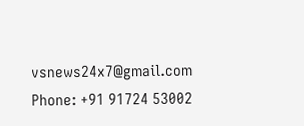vsnews24x7@gmail.com
Phone: +91 91724 53002